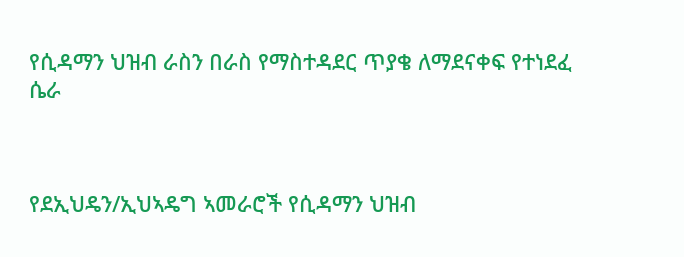የሲዳማን ህዝብ ራስን በራስ የማስተዳደር ጥያቄ ለማደናቀፍ የተነደፈ ሴራ



የደኢህዴን/ኢህኣዴግ ኣመራሮች የሲዳማን ህዝብ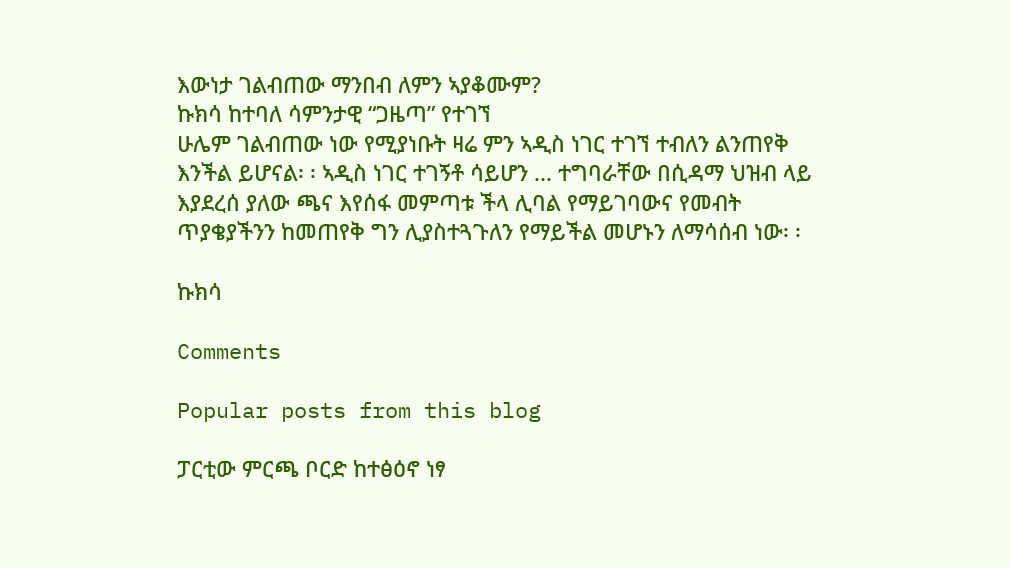እውነታ ገልብጠው ማንበብ ለምን ኣያቆሙም?
ኩክሳ ከተባለ ሳምንታዊ “ጋዜጣ” የተገኘ
ሁሌም ገልብጠው ነው የሚያነቡት ዛሬ ምን ኣዲስ ነገር ተገኘ ተብለን ልንጠየቅ እንችል ይሆናል፡ ፡ ኣዲስ ነገር ተገኝቶ ሳይሆን ... ተግባራቸው በሲዳማ ህዝብ ላይ እያደረሰ ያለው ጫና እየሰፋ መምጣቱ ችላ ሊባል የማይገባውና የመብት ጥያቄያችንን ከመጠየቅ ግን ሊያስተጓጉለን የማይችል መሆኑን ለማሳሰብ ነው፡ ፡

ኩክሳ

Comments

Popular posts from this blog

ፓርቲው ምርጫ ቦርድ ከተፅዕኖ ነፃ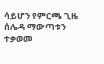ሳይሆን የምርጫ ጊዜ ሰሌዳ ማውጣቱን ተቃወመ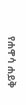የሐዋሳ ሐይቅ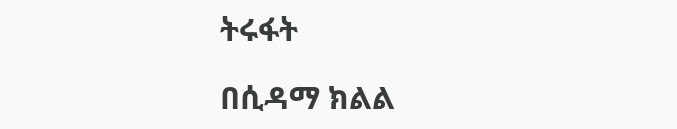ትሩፋት

በሲዳማ ክልል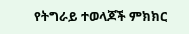የትግራይ ተወላጆች ምክክር